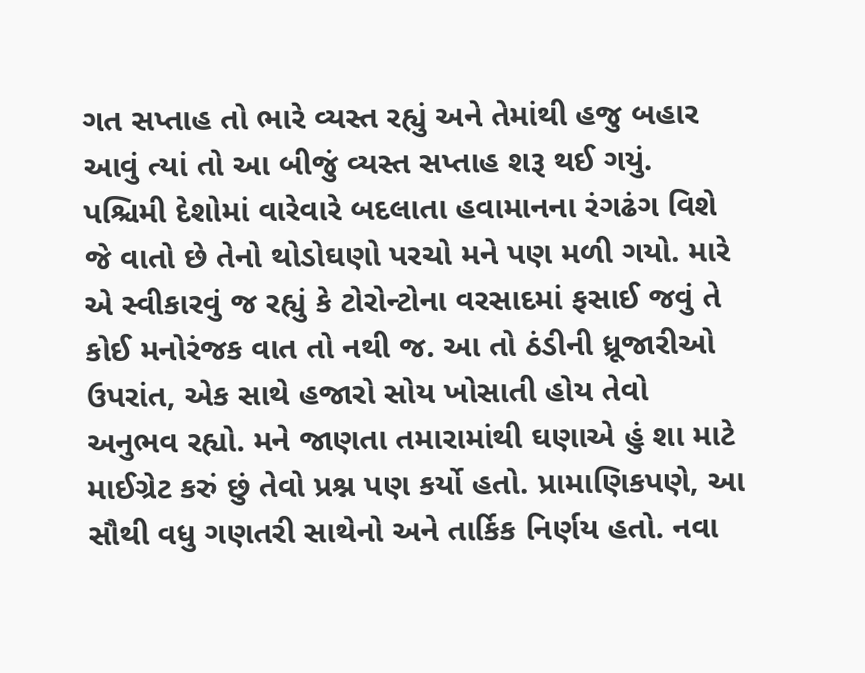ગત સપ્તાહ તો ભારે વ્યસ્ત રહ્યું અને તેમાંથી હજુ બહાર આવું ત્યાં તો આ બીજું વ્યસ્ત સપ્તાહ શરૂ થઈ ગયું. પશ્ચિમી દેશોમાં વારેવારે બદલાતા હવામાનના રંગઢંગ વિશે જે વાતો છે તેનો થોડોઘણો પરચો મને પણ મળી ગયો. મારે એ સ્વીકારવું જ રહ્યું કે ટોરોન્ટોના વરસાદમાં ફસાઈ જવું તે કોઈ મનોરંજક વાત તો નથી જ. આ તો ઠંડીની ધ્રૂજારીઓ ઉપરાંત, એક સાથે હજારો સોય ખોસાતી હોય તેવો અનુભવ રહ્યો. મને જાણતા તમારામાંથી ઘણાએ હું શા માટે માઈગ્રેટ કરું છું તેવો પ્રશ્ન પણ કર્યો હતો. પ્રામાણિકપણે, આ સૌથી વધુ ગણતરી સાથેનો અને તાર્કિક નિર્ણય હતો. નવા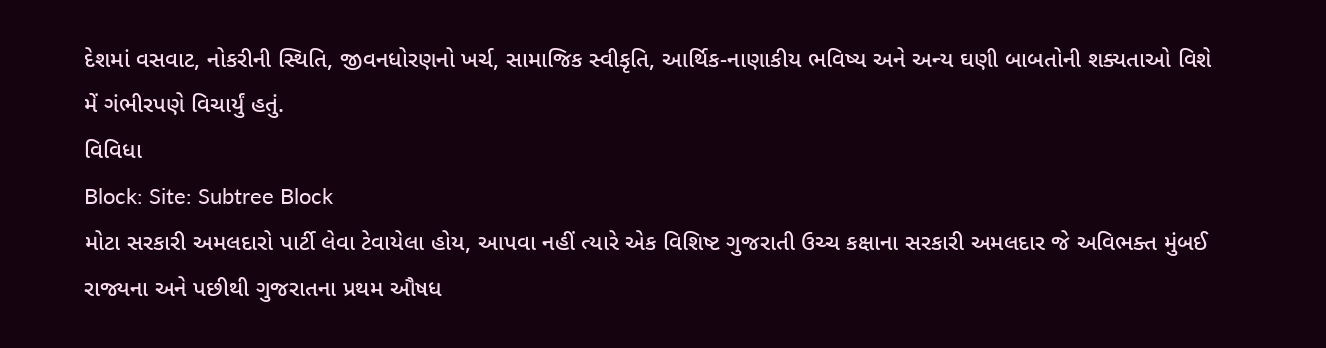દેશમાં વસવાટ, નોકરીની સ્થિતિ, જીવનધોરણનો ખર્ચ, સામાજિક સ્વીકૃતિ, આર્થિક-નાણાકીય ભવિષ્ય અને અન્ય ઘણી બાબતોની શક્યતાઓ વિશે મેં ગંભીરપણે વિચાર્યું હતું.
વિવિધા
Block: Site: Subtree Block
મોટા સરકારી અમલદારો પાર્ટી લેવા ટેવાયેલા હોય, આપવા નહીં ત્યારે એક વિશિષ્ટ ગુજરાતી ઉચ્ચ કક્ષાના સરકારી અમલદાર જે અવિભક્ત મુંબઈ રાજ્યના અને પછીથી ગુજરાતના પ્રથમ ઔષધ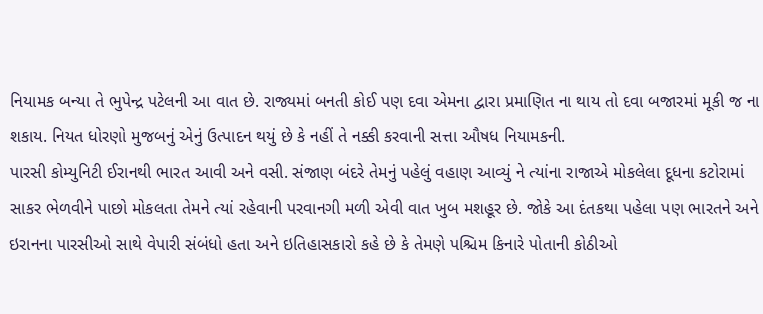નિયામક બન્યા તે ભુપેન્દ્ર પટેલની આ વાત છે. રાજ્યમાં બનતી કોઈ પણ દવા એમના દ્વારા પ્રમાણિત ના થાય તો દવા બજારમાં મૂકી જ ના શકાય. નિયત ધોરણો મુજબનું એનું ઉત્પાદન થયું છે કે નહીં તે નક્કી કરવાની સત્તા ઔષધ નિયામકની.
પારસી કોમ્યુનિટી ઈરાનથી ભારત આવી અને વસી. સંજાણ બંદરે તેમનું પહેલું વહાણ આવ્યું ને ત્યાંના રાજાએ મોકલેલા દૂધના કટોરામાં સાકર ભેળવીને પાછો મોકલતા તેમને ત્યાં રહેવાની પરવાનગી મળી એવી વાત ખુબ મશહૂર છે. જોકે આ દંતકથા પહેલા પણ ભારતને અને ઇરાનના પારસીઓ સાથે વેપારી સંબંધો હતા અને ઇતિહાસકારો કહે છે કે તેમણે પશ્ચિમ કિનારે પોતાની કોઠીઓ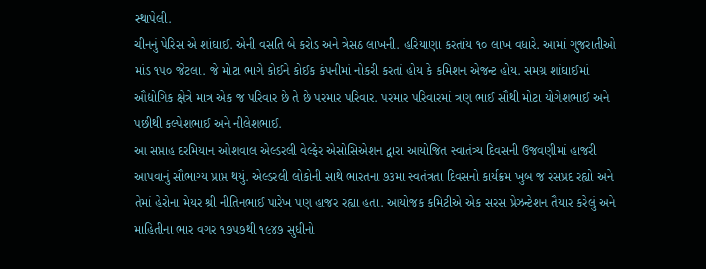સ્થાપેલી.
ચીનનું પેરિસ એ શાંઘાઈ. એની વસતિ બે કરોડ અને ત્રેસઠ લાખની. હરિયાણા કરતાંય ૧૦ લાખ વધારે. આમાં ગુજરાતીઓ માંડ ૧૫૦ જેટલા. જે મોટા ભાગે કોઈને કોઈક કંપનીમાં નોકરી કરતાં હોય કે કમિશન એજન્ટ હોય. સમગ્ર શાંઘાઈમાં ઔદ્યોગિક ક્ષેત્રે માત્ર એક જ પરિવાર છે તે છે પરમાર પરિવાર. પરમાર પરિવારમાં ત્રણ ભાઈ સૌથી મોટા યોગેશભાઈ અને પછીથી કલ્પેશભાઈ અને નીલેશભાઈ.
આ સપ્તાહ દરમિયાન ઓશવાલ એલ્ડરલી વેલ્ફેર એસોસિએશન દ્વારા આયોજિત સ્વાતંત્ર્ય દિવસની ઉજવણીમાં હાજરી આપવાનું સૌભાગ્ય પ્રાપ્ત થયું. એલ્ડરલી લોકોની સાથે ભારતના ૭૩મા સ્વતંત્રતા દિવસનો કાર્યક્રમ ખુબ જ રસપ્રદ રહ્યો અને તેમાં હેરોના મેયર શ્રી નીતિનભાઈ પારેખ પણ હાજર રહ્યા હતા. આયોજક કમિટીએ એક સરસ પ્રેઝન્ટેશન તૈયાર કરેલું અને માહિતીના ભાર વગર ૧૭૫૭થી ૧૯૪૭ સુધીનો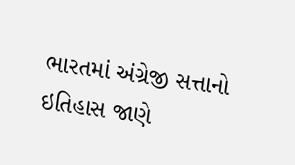ભારતમાં અંગ્રેજી સત્તાનો ઇતિહાસ જાણે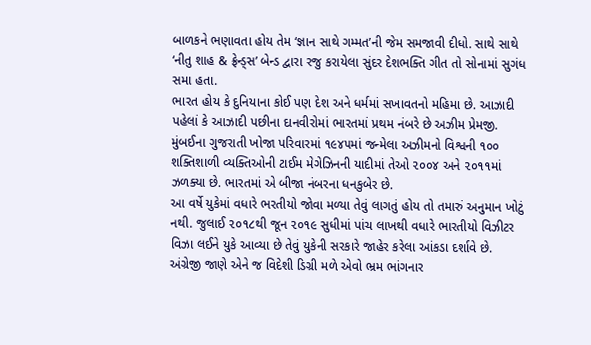બાળકને ભણાવતા હોય તેમ ‘જ્ઞાન સાથે ગમ્મત’ની જેમ સમજાવી દીધો. સાથે સાથે ‘નીતુ શાહ & ફ્રેન્ડ્સ’ બેન્ડ દ્વારા રજુ કરાયેલા સુંદર દેશભક્તિ ગીત તો સોનામાં સુગંધ સમા હતા.
ભારત હોય કે દુનિયાના કોઈ પણ દેશ અને ધર્મમાં સખાવતનો મહિમા છે. આઝાદી પહેલાં કે આઝાદી પછીના દાનવીરોમાં ભારતમાં પ્રથમ નંબરે છે અઝીમ પ્રેમજી. મુંબઈના ગુજરાતી ખોજા પરિવારમાં ૧૯૪૫માં જન્મેલા અઝીમનો વિશ્વની ૧૦૦ શક્તિશાળી વ્યક્તિઓની ટાઈમ મેગેઝિનની યાદીમાં તેઓ ૨૦૦૪ અને ૨૦૧૧માં ઝળક્યા છે. ભારતમાં એ બીજા નંબરના ધનકુબેર છે.
આ વર્ષે યુકેમાં વધારે ભરતીયો જોવા મળ્યા તેવું લાગતું હોય તો તમારું અનુમાન ખોટું નથી. જુલાઈ ૨૦૧૮થી જૂન ૨૦૧૯ સુધીમાં પાંચ લાખથી વધારે ભારતીયો વિઝીટર વિઝા લઈને યુકે આવ્યા છે તેવું યુકેની સરકારે જાહેર કરેલા આંકડા દર્શાવે છે.
અંગ્રેજી જાણે એને જ વિદેશી ડિગ્રી મળે એવો ભ્રમ ભાંગનાર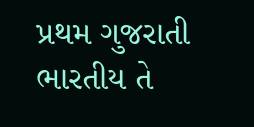પ્રથમ ગુજરાતી ભારતીય તે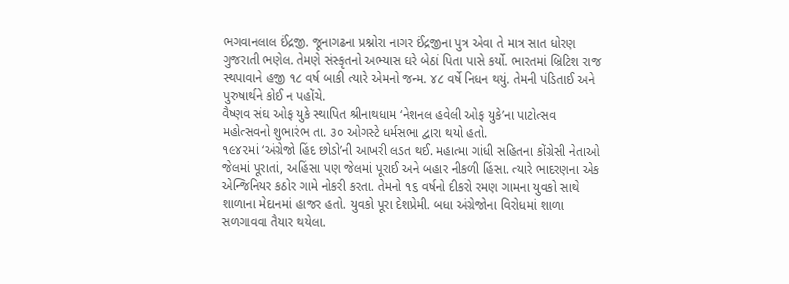ભગવાનલાલ ઈંદ્રજી. જૂનાગઢના પ્રશ્નોરા નાગર ઈંદ્રજીના પુત્ર એવા તે માત્ર સાત ધોરણ ગુજરાતી ભણેલ. તેમણે સંસ્કૃતનો અભ્યાસ ઘરે બેઠાં પિતા પાસે કર્યો. ભારતમાં બ્રિટિશ રાજ સ્થપાવાને હજી ૧૮ વર્ષ બાકી ત્યારે એમનો જન્મ. ૪૮ વર્ષે નિધન થયું. તેમની પંડિતાઈ અને પુરુષાર્થને કોઈ ન પહોંચે.
વૈષ્ણવ સંઘ ઓફ યુકે સ્થાપિત શ્રીનાથધામ ‘નેશનલ હવેલી ઓફ યુકે’ના પાટોત્સવ મહોત્સવનો શુભારંભ તા. ૩૦ ઓગસ્ટે ધર્મસભા દ્વારા થયો હતો.
૧૯૪૨માં ‘અંગ્રેજો હિંદ છોડો’ની આખરી લડત થઈ. મહાત્મા ગાંધી સહિતના કોંગ્રેસી નેતાઓ જેલમાં પૂરાતાં, અહિંસા પણ જેલમાં પૂરાઈ અને બહાર નીકળી હિંસા. ત્યારે ભાદરણના એક એન્જિનિયર કઠોર ગામે નોકરી કરતા. તેમનો ૧૬ વર્ષનો દીકરો રમણ ગામના યુવકો સાથે શાળાના મેદાનમાં હાજર હતો. યુવકો પૂરા દેશપ્રેમી. બધા અંગ્રેજોના વિરોધમાં શાળા સળગાવવા તૈયાર થયેલા.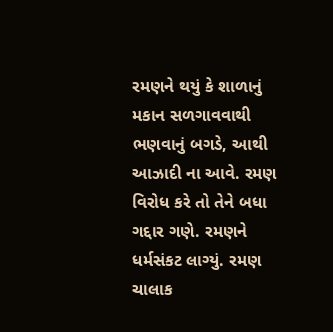રમણને થયું કે શાળાનું મકાન સળગાવવાથી ભણવાનું બગડે, આથી આઝાદી ના આવે. રમણ વિરોધ કરે તો તેને બધા ગદ્દાર ગણે. રમણને ધર્મસંકટ લાગ્યું. રમણ ચાલાક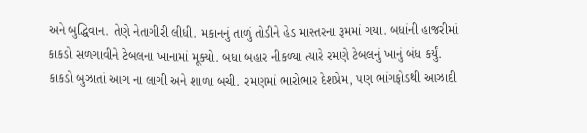અને બુદ્ધિવાન. તેણે નેતાગીરી લીધી. મકાનનું તાળું તોડીને હેડ માસ્તરના રૂમમાં ગયા. બધાંની હાજરીમાં કાકડો સળગાવીને ટેબલના ખાનામાં મૂક્યો. બધા બહાર નીકળ્યા ત્યારે રમણે ટેબલનું ખાનું બંધ કર્યું. કાકડો બુઝાતાં આગ ના લાગી અને શાળા બચી. રમણમાં ભારોભાર દેશપ્રેમ, પણ ભાંગફોડથી આઝાદી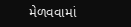મેળવવામાં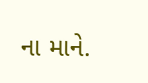ના માને.